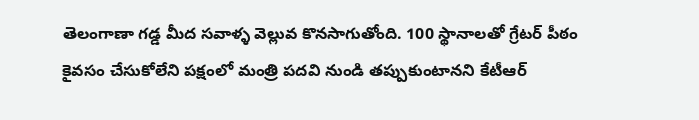తెలంగాణా గడ్డ మీద సవాళ్ళ వెల్లువ కొనసాగుతోంది. 100 స్థానాలతో గ్రేటర్ పీఠం కైవసం చేసుకోలేని పక్షంలో మంత్రి పదవి నుండి తప్పుకుంటానని కేటీఆర్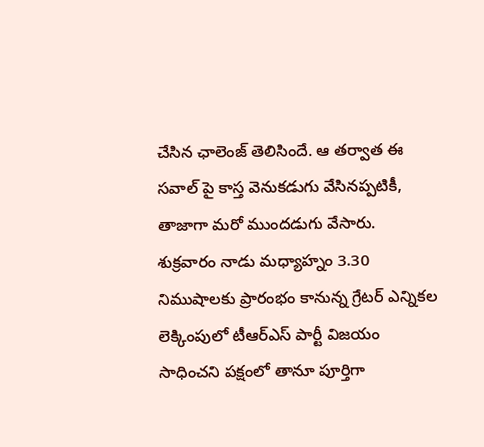చేసిన ఛాలెంజ్ తెలిసిందే. ఆ తర్వాత ఈ సవాల్ పై కాస్త వెనుకడుగు వేసినప్పటికీ, తాజాగా మరో ముందడుగు వేసారు.
శుక్రవారం నాడు మధ్యాహ్నం 3.30 నిముషాలకు ప్రారంభం కానున్న గ్రేటర్ ఎన్నికల లెక్కింపులో టీఆర్ఎస్ పార్టీ విజయం సాధించని పక్షంలో తానూ పూర్తిగా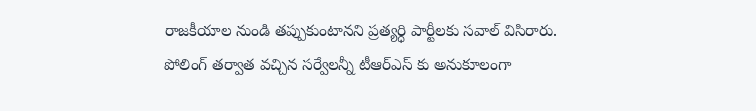రాజకీయాల నుండి తప్పుకుంటానని ప్రత్యర్ధి పార్టీలకు సవాల్ విసిరారు. పోలింగ్ తర్వాత వచ్చిన సర్వేలన్నీ టీఆర్ఎస్ కు అనుకూలంగా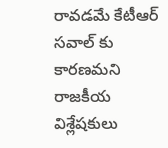రావడమే కేటీఆర్ సవాల్ కు కారణమని రాజకీయ విశ్లేషకులు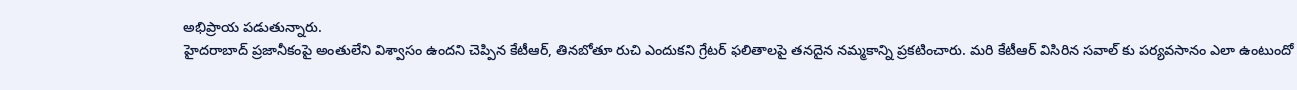అభిప్రాయ పడుతున్నారు.
హైదరాబాద్ ప్రజానీకంపై అంతులేని విశ్వాసం ఉందని చెప్పిన కేటీఆర్, తినబోతూ రుచి ఎందుకని గ్రేటర్ ఫలితాలపై తనదైన నమ్మకాన్ని ప్రకటించారు. మరి కేటీఆర్ విసిరిన సవాల్ కు పర్యవసానం ఎలా ఉంటుందో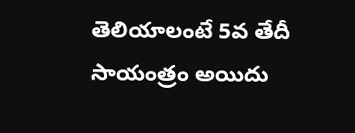తెలియాలంటే 5వ తేదీ సాయంత్రం అయిదు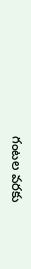గంటల వరకు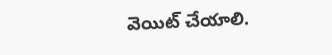వెయిట్ చేయాలి.